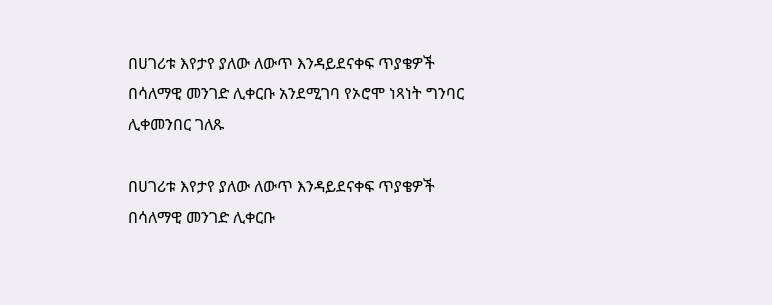በሀገሪቱ እየታየ ያለው ለውጥ እንዳይደናቀፍ ጥያቄዎች በሳለማዊ መንገድ ሊቀርቡ አንደሚገባ የኦሮሞ ነጻነት ግንባር ሊቀመንበር ገለጹ

በሀገሪቱ እየታየ ያለው ለውጥ እንዳይደናቀፍ ጥያቄዎች በሳለማዊ መንገድ ሊቀርቡ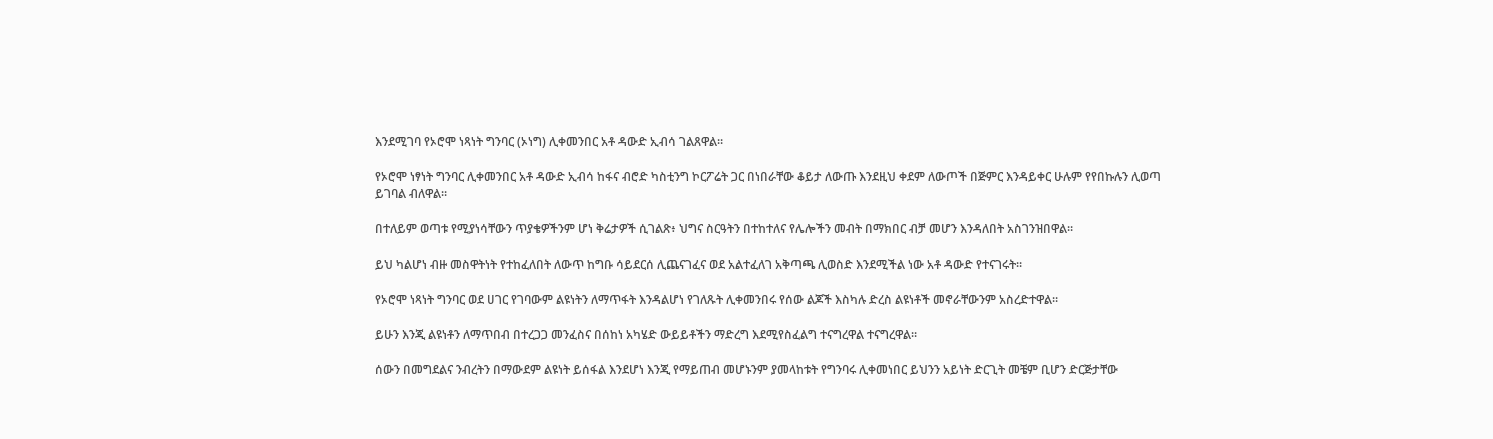እንደሚገባ የኦሮሞ ነጻነት ግንባር (ኦነግ) ሊቀመንበር አቶ ዳውድ ኢብሳ ገልጸዋል።

የኦሮሞ ነፃነት ግንባር ሊቀመንበር አቶ ዳውድ ኢብሳ ከፋና ብሮድ ካስቲንግ ኮርፖሬት ጋር በነበራቸው ቆይታ ለውጡ እንደዚህ ቀደም ለውጦች በጅምር እንዳይቀር ሁሉም የየበኩሉን ሊወጣ ይገባል ብለዋል።

በተለይም ወጣቱ የሚያነሳቸውን ጥያቄዎችንም ሆነ ቅሬታዎች ሲገልጽ፥ ህግና ስርዓትን በተከተለና የሌሎችን መብት በማክበር ብቻ መሆን እንዳለበት አስገንዝበዋል።

ይህ ካልሆነ ብዙ መስዋትነት የተከፈለበት ለውጥ ከግቡ ሳይደርሰ ሊጨናገፈና ወደ አልተፈለገ አቅጣጫ ሊወስድ እንደሚችል ነው አቶ ዳውድ የተናገሩት።

የኦሮሞ ነጻነት ግንባር ወደ ሀገር የገባውም ልዩነትን ለማጥፋት እንዳልሆነ የገለጹት ሊቀመንበሩ የሰው ልጆች እስካሉ ድረስ ልዩነቶች መኖራቸውንም አስረድተዋል።

ይሁን እንጂ ልዩነቶን ለማጥበብ በተረጋጋ መንፈስና በሰከነ አካሄድ ውይይቶችን ማድረግ እደሚየስፈልግ ተናግረዋል ተናግረዋል።

ሰውን በመግደልና ንብረትን በማውደም ልዩነት ይሰፋል እንደሆነ እንጂ የማይጠብ መሆኑንም ያመላከቱት የግንባሩ ሊቀመነበር ይህንን አይነት ድርጊት መቼም ቢሆን ድርጅታቸው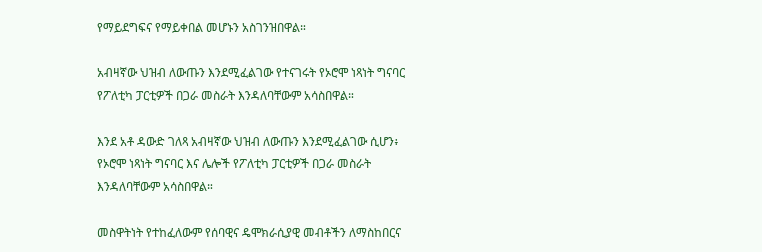የማይደግፍና የማይቀበል መሆኑን አስገንዝበዋል።

አብዛኛው ህዝብ ለውጡን እንደሚፈልገው የተናገሩት የኦሮሞ ነጻነት ግናባር የፖለቲካ ፓርቲዎች በጋራ መስራት እንዳለባቸውም አሳስበዋል።

እንደ አቶ ዳውድ ገለጻ አብዛኛው ህዝብ ለውጡን እንደሚፈልገው ሲሆን፥ የኦሮሞ ነጻነት ግናባር እና ሌሎች የፖለቲካ ፓርቲዎች በጋራ መስራት እንዳለባቸውም አሳስበዋል።

መስዋትነት የተከፈለውም የሰባዊና ዴሞክራሲያዊ መብቶችን ለማስከበርና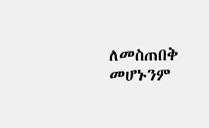ለመስጠበቅ መሆኑንም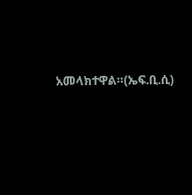አመላክተዋል።(ኤፍ.ቢ.ሲ)